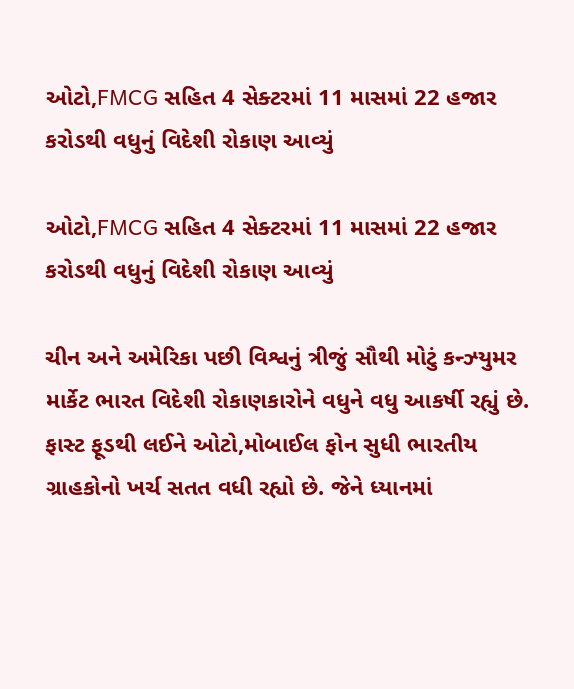ઓટો,FMCG સહિત 4 સેક્ટરમાં 11 માસમાં 22 હજાર કરોડથી વધુનું વિદેશી રોકાણ આવ્યું

ઓટો,FMCG સહિત 4 સેક્ટરમાં 11 માસમાં 22 હજાર કરોડથી વધુનું વિદેશી રોકાણ આવ્યું

ચીન અને અમેરિકા પછી વિશ્વનું ત્રીજું સૌથી મોટું કન્ઝ્યુમર માર્કેટ ભારત વિદેશી રોકાણકારોને વધુને વધુ આકર્ષી રહ્યું છે. ફાસ્ટ ફૂડથી લઈને ઓટો,મોબાઈલ ફોન સુધી ભારતીય ગ્રાહકોનો ખર્ચ સતત વધી રહ્યો છે. જેને ધ્યાનમાં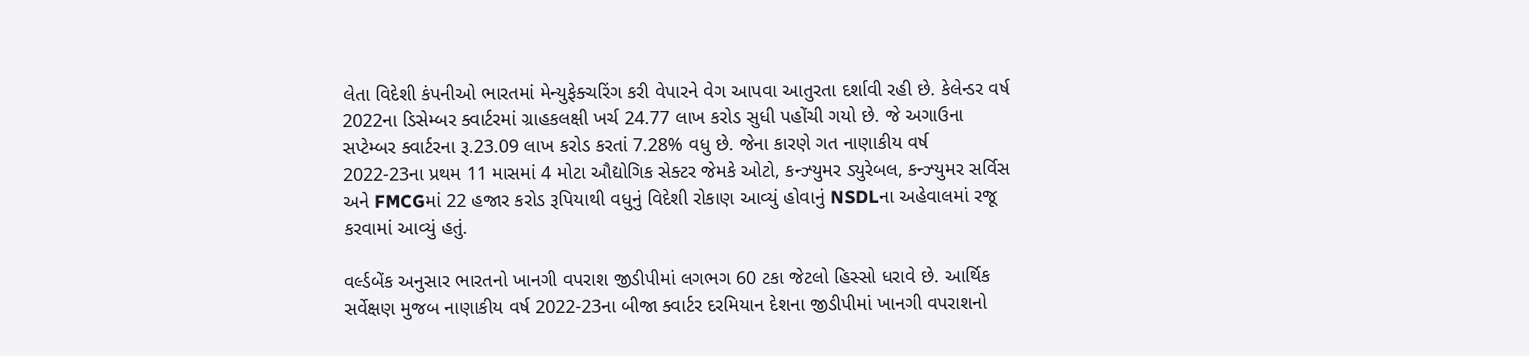લેતા વિદેશી કંપનીઓ ભારતમાં મેન્યુફેક્ચરિંગ કરી વેપારને વેગ આપવા આતુરતા દર્શાવી રહી છે. કેલેન્ડર વર્ષ 2022ના ડિસેમ્બર ક્વાર્ટરમાં ગ્રાહકલક્ષી ખર્ચ 24.77 લાખ કરોડ સુધી પહોંચી ગયો છે. જે અગાઉના સપ્ટેમ્બર ક્વાર્ટરના રૂ.23.09 લાખ કરોડ કરતાં 7.28% વધુ છે. જેના કારણે ગત નાણાકીય વર્ષ 2022-23ના પ્રથમ 11 માસમાં 4 મોટા ઔદ્યોગિક સેક્ટર જેમકે ઓટો, કન્ઝ્યુમર ડ્યુરેબલ, કન્ઝ્યુમર સર્વિસ અને FMCGમાં 22 હજાર કરોડ રૂપિયાથી વધુનું વિદેશી રોકાણ આવ્યું હોવાનું NSDLના અહેવાલમાં રજૂ કરવામાં આવ્યું હતું.

વર્લ્ડબેંક અનુસાર ભારતનો ખાનગી વપરાશ જીડીપીમાં લગભગ 60 ટકા જેટલો હિસ્સો ધરાવે છે. આર્થિક સર્વેક્ષણ મુજબ નાણાકીય વર્ષ 2022-23ના બીજા ક્વાર્ટર દરમિયાન દેશના જીડીપીમાં ખાનગી વપરાશનો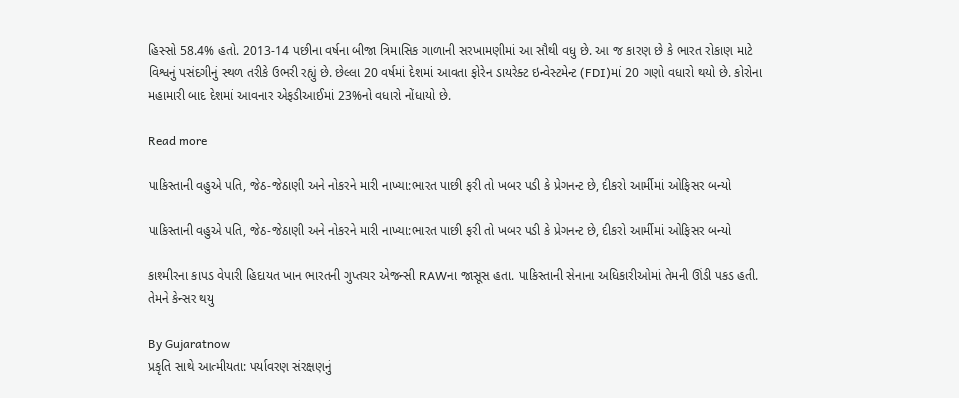હિસ્સો 58.4% હતો. 2013-14 પછીના વર્ષના બીજા ત્રિમાસિક ગાળાની સરખામણીમાં આ સૌથી વધુ છે. આ જ કારણ છે કે ભારત રોકાણ માટે વિશ્વનું પસંદગીનું સ્થળ તરીકે ઉભરી રહ્યું છે. છેલ્લા 20 વર્ષમાં દેશમાં આવતા ફોરેન ડાયરેક્ટ ઇન્વેસ્ટમેન્ટ (FDI)માં 20 ગણો વધારો થયો છે. કોરોના મહામારી બાદ દેશમાં આવનાર એફડીઆઈમાં 23%નો વધારો નોંધાયો છે.

Read more

પાકિસ્તાની વહુએ પતિ, જેઠ-જેઠાણી અને નોકરને મારી નાખ્યા:ભારત પાછી ફરી તો ખબર પડી કે પ્રેગનન્ટ છે, દીકરો આર્મીમાં ઓફિસર બન્યો

પાકિસ્તાની વહુએ પતિ, જેઠ-જેઠાણી અને નોકરને મારી નાખ્યા:ભારત પાછી ફરી તો ખબર પડી કે પ્રેગનન્ટ છે, દીકરો આર્મીમાં ઓફિસર બન્યો

કાશ્મીરના કાપડ વેપારી હિદાયત ખાન ભારતની ગુપ્તચર એજન્સી RAWના જાસૂસ હતા. પાકિસ્તાની સેનાના અધિકારીઓમાં તેમની ઊંડી પકડ હતી. તેમને કેન્સર થયુ

By Gujaratnow
પ્રકૃતિ સાથે આત્મીયતા: પર્યાવરણ સંરક્ષણનું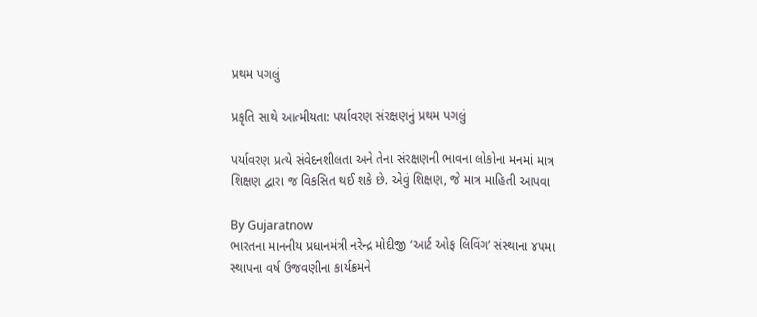પ્રથમ પગલું

પ્રકૃતિ સાથે આત્મીયતા: પર્યાવરણ સંરક્ષણનું પ્રથમ પગલું

પર્યાવરણ પ્રત્યે સંવેદનશીલતા અને તેના સંરક્ષણની ભાવના લોકોના મનમાં માત્ર શિક્ષણ દ્વારા જ વિકસિત થઈ શકે છે. એવું શિક્ષણ, જે માત્ર માહિતી આપવા

By Gujaratnow
ભારતના માનનીય પ્રધાનમંત્રી નરેન્દ્ર મોદીજી ‘આર્ટ ઓફ લિવિંગ’ સંસ્થાના ૪૫મા સ્થાપના વર્ષ ઉજવણીના કાર્યક્રમને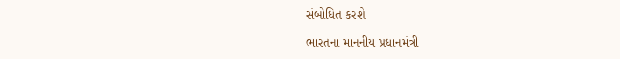સંબોધિત કરશે

ભારતના માનનીય પ્રધાનમંત્રી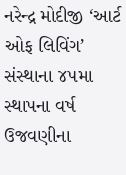નરેન્દ્ર મોદીજી ‘આર્ટ ઓફ લિવિંગ’ સંસ્થાના ૪૫મા સ્થાપના વર્ષ ઉજવણીના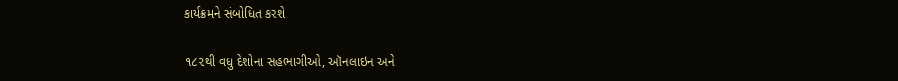કાર્યક્રમને સંબોધિત કરશે

૧૮૨થી વધુ દેશોના સહભાગીઓ, ઑનલાઇન અને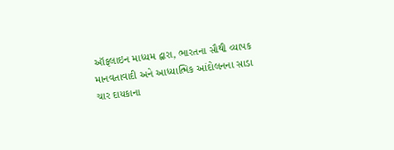ઑફલાઇન માધ્યમ દ્વારા, ભારતના સૌથી વ્યાપક માનવતાવાદી અને આધ્યાત્મિક આંદોલનના સાડા ચાર દાયકાના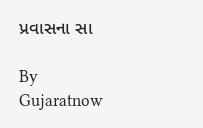પ્રવાસના સા

By Gujaratnow